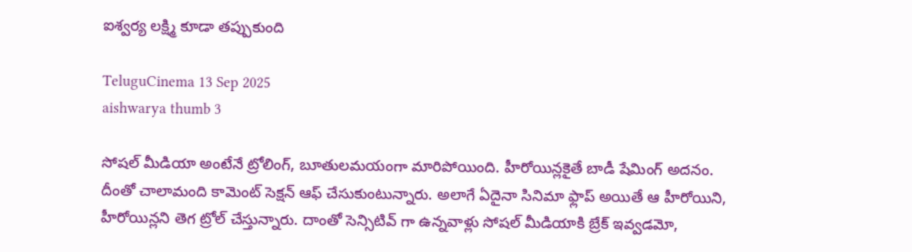ఐశ్వర్య లక్ష్మి కూడా తప్పుకుంది

TeluguCinema 13 Sep 2025
aishwarya thumb 3

సోషల్ మీడియా అంటేనే ట్రోలింగ్, బూతులమయంగా మారిపోయింది. హీరోయిన్లకైతే బాడీ షేమింగ్ అదనం. దీంతో చాలామంది కామెంట్ సెక్షన్ ఆఫ్ చేసుకుంటున్నారు. అలాగే ఏదైనా సినిమా ఫ్లాప్ అయితే ఆ హీరోయిని, హీరోయిన్లని తెగ ట్రోల్ చేస్తున్నారు. దాంతో సెన్సిటివ్ గా ఉన్నవాళ్లు సోషల్ మీడియాకి బ్రేక్ ఇవ్వడమో,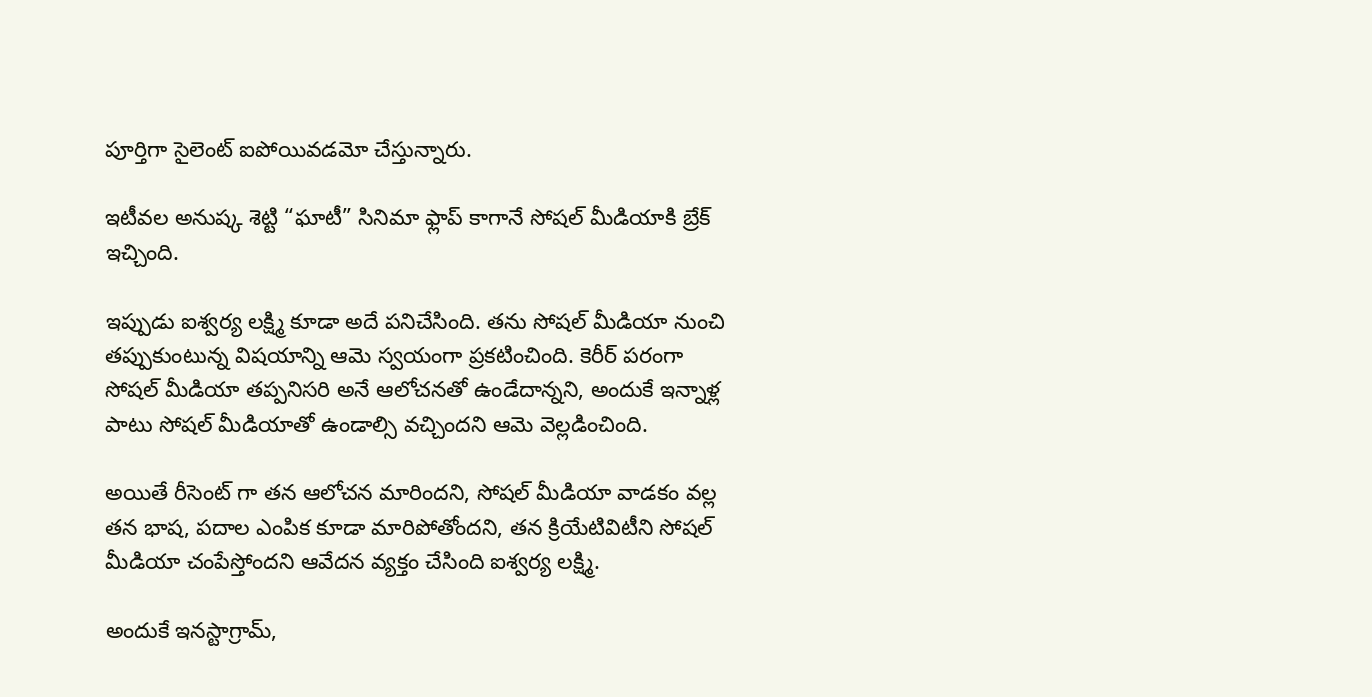పూర్తిగా సైలెంట్ ఐపోయివడమో చేస్తున్నారు.

ఇటీవల అనుష్క శెట్టి “ఘాటీ” సినిమా ఫ్లాప్ కాగానే సోషల్ మీడియాకి బ్రేక్ ఇచ్చింది.

ఇప్పుడు ఐశ్వర్య లక్ష్మి కూడా అదే పనిచేసింది. తను సోషల్ మీడియా నుంచి తప్పుకుంటున్న విషయాన్ని ఆమె స్వయంగా ప్రకటించింది. కెరీర్ పరంగా సోషల్ మీడియా తప్పనిసరి అనే ఆలోచనతో ఉండేదాన్నని, అందుకే ఇన్నాళ్ల పాటు సోషల్ మీడియాతో ఉండాల్సి వచ్చిందని ఆమె వెల్లడించింది.

అయితే రీసెంట్ గా తన ఆలోచన మారిందని, సోషల్ మీడియా వాడకం వల్ల తన భాష, పదాల ఎంపిక కూడా మారిపోతోందని, తన క్రియేటివిటీని సోషల్ మీడియా చంపేస్తోందని ఆవేదన వ్యక్తం చేసింది ఐశ్వర్య లక్ష్మి.

అందుకే ఇనస్టాగ్రామ్,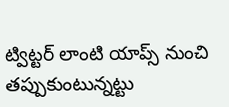ట్విట్టర్ లాంటి యాప్స్ నుంచి తప్పుకుంటున్నట్టు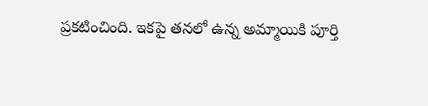ప్రకటించింది. ఇకపై తనలో ఉన్న అమ్మాయికి పూర్తి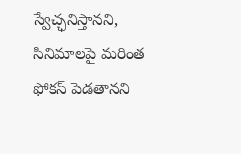స్వేచ్ఛనిస్తానని, సినిమాలపై మరింత ఫోకస్ పెడతానని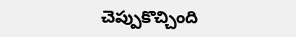చెప్పుకొచ్చింది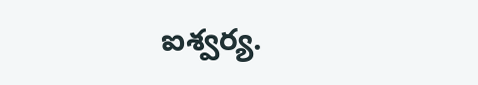ఐశ్వర్య.